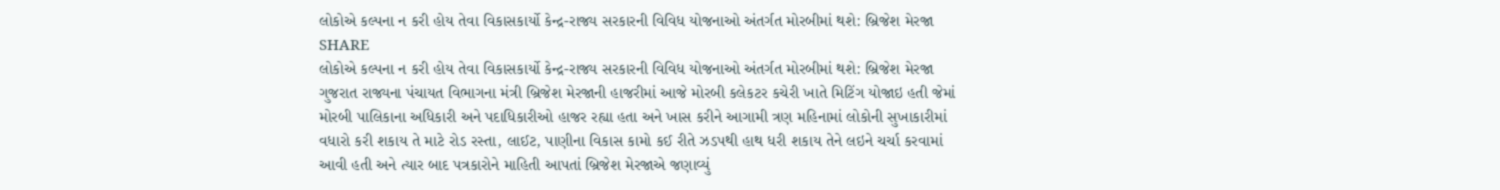લોકોએ કલ્પના ન કરી હોય તેવા વિકાસકાર્યો કેન્દ્ર-રાજ્ય સરકારની વિવિધ યોજનાઓ અંતર્ગત મોરબીમાં થશે: બ્રિજેશ મેરજા
SHARE
લોકોએ કલ્પના ન કરી હોય તેવા વિકાસકાર્યો કેન્દ્ર-રાજ્ય સરકારની વિવિધ યોજનાઓ અંતર્ગત મોરબીમાં થશે: બ્રિજેશ મેરજા
ગુજરાત રાજ્યના પંચાયત વિભાગના મંત્રી બ્રિજેશ મેરજાની હાજરીમાં આજે મોરબી કલેકટર કચેરી ખાતે મિટિંગ યોજાઇ હતી જેમાં મોરબી પાલિકાના અધિકારી અને પદાધિકારીઓ હાજર રહ્યા હતા અને ખાસ કરીને આગામી ત્રણ મહિનામાં લોકોની સુખાકારીમાં વધારો કરી શકાય તે માટે રોડ રસ્તા, લાઈટ, પાણીના વિકાસ કામો કઈ રીતે ઝડપથી હાથ ધરી શકાય તેને લઇને ચર્ચા કરવામાં આવી હતી અને ત્યાર બાદ પત્રકારોને માહિતી આપતાં બ્રિજેશ મેરજાએ જણાવ્યું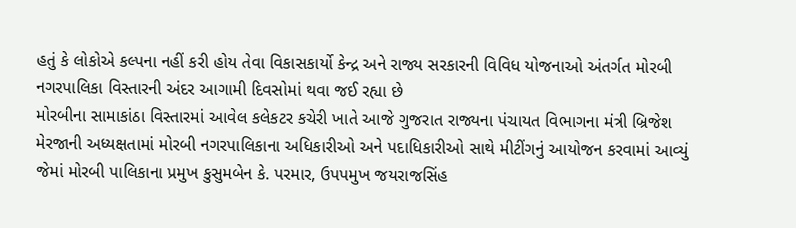હતું કે લોકોએ કલ્પના નહીં કરી હોય તેવા વિકાસકાર્યો કેન્દ્ર અને રાજ્ય સરકારની વિવિધ યોજનાઓ અંતર્ગત મોરબી નગરપાલિકા વિસ્તારની અંદર આગામી દિવસોમાં થવા જઈ રહ્યા છે
મોરબીના સામાકાંઠા વિસ્તારમાં આવેલ કલેકટર કચેરી ખાતે આજે ગુજરાત રાજ્યના પંચાયત વિભાગના મંત્રી બ્રિજેશ મેરજાની અધ્યક્ષતામાં મોરબી નગરપાલિકાના અધિકારીઓ અને પદાધિકારીઓ સાથે મીટીંગનું આયોજન કરવામાં આવ્યું જેમાં મોરબી પાલિકાના પ્રમુખ કુસુમબેન કે. પરમાર, ઉપપમુખ જયરાજસિંહ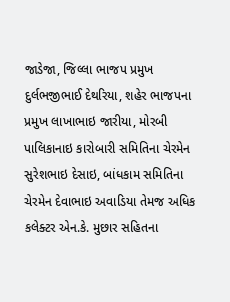જાડેજા, જિલ્લા ભાજપ પ્રમુખ દુર્લભજીભાઈ દેથરિયા, શહેર ભાજપના પ્રમુખ લાખાભાઇ જારીયા, મોરબી પાલિકાનાઇ કારોબારી સમિતિના ચેરમેન સુરેશભાઇ દેસાઇ, બાંધકામ સમિતિના ચેરમેન દેવાભાઇ અવાડિયા તેમજ અધિક કલેક્ટર એન.કે. મુછાર સહિતના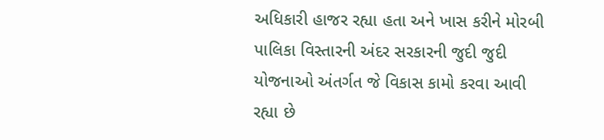અધિકારી હાજર રહ્યા હતા અને ખાસ કરીને મોરબી પાલિકા વિસ્તારની અંદર સરકારની જુદી જુદી યોજનાઓ અંતર્ગત જે વિકાસ કામો કરવા આવી રહ્યા છે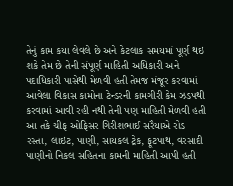તેનું કામ કયા લેવલે છે અને કેટલાક સમયમાં પૂર્ણ થઇ શકે તેમ છે તેની સંપૂર્ણ માહિતી અધિકારી અને પદાધિકારી પાસેથી મેળવી હતી તેમજ મંજૂર કરવામાં આવેલા વિકાસ કામોના ટેન્ડરની કામગીરી કેમ ઝડપથી કરવામાં આવી રહી નથી તેની પણ માહિતી મેળવી હતી
આ તકે ચીફ ઓફિસર ગિરીશભાઈ સરૈયાએ રોડ રસ્તા, લાઇટ, પાણી, સાયકલ ટ્રેક, ફૂટપાથ, વરસાદી પાણીનો નિકલ સહિતના કામની માહિતી આપી હતી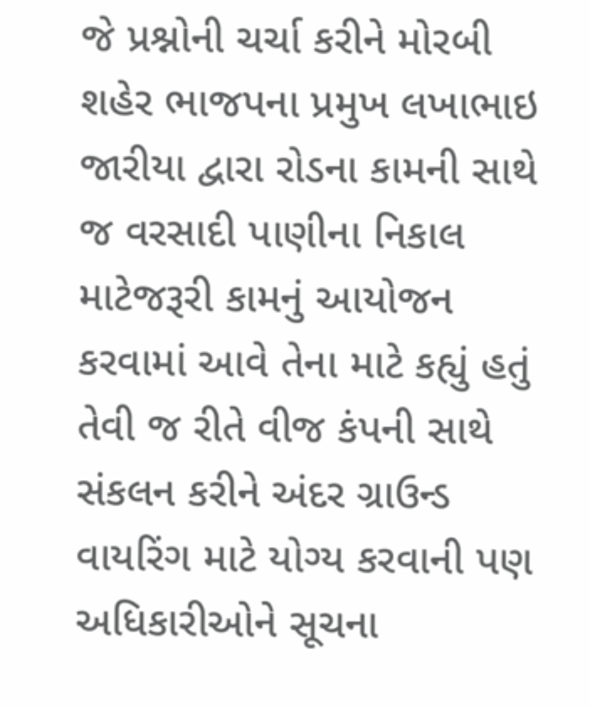જે પ્રશ્નોની ચર્ચા કરીને મોરબી શહેર ભાજપના પ્રમુખ લખાભાઇ જારીયા દ્વારા રોડના કામની સાથે જ વરસાદી પાણીના નિકાલ માટેજરૂરી કામનું આયોજન કરવામાં આવે તેના માટે કહ્યું હતું તેવી જ રીતે વીજ કંપની સાથે સંકલન કરીને અંદર ગ્રાઉન્ડ વાયરિંગ માટે યોગ્ય કરવાની પણ અધિકારીઓને સૂચના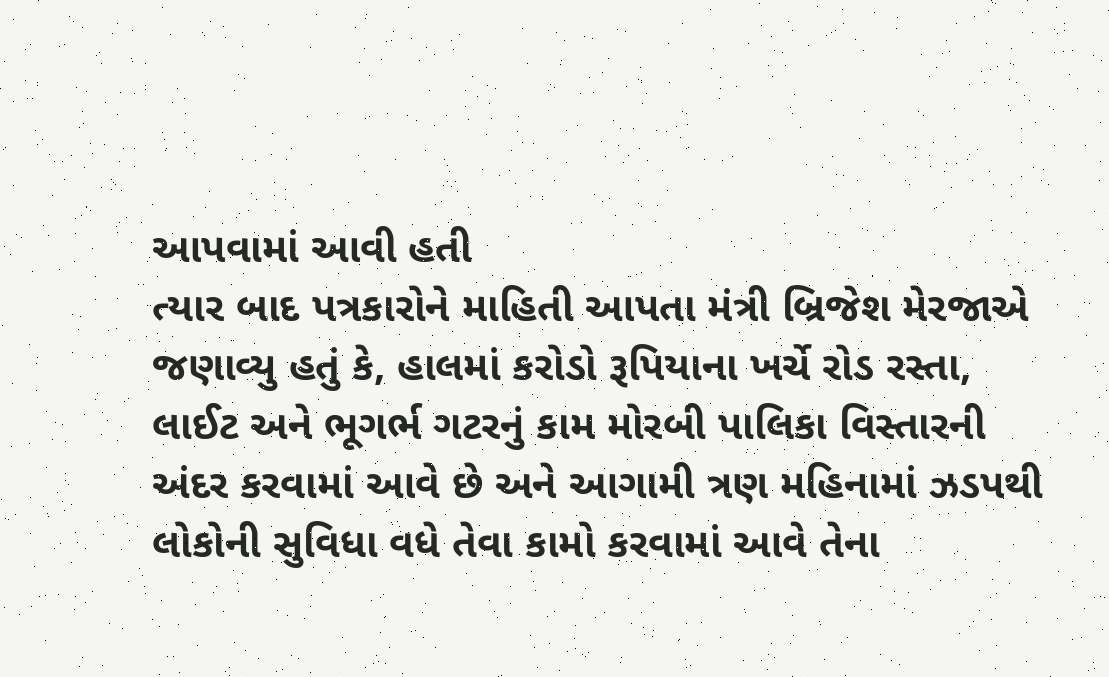આપવામાં આવી હતી
ત્યાર બાદ પત્રકારોને માહિતી આપતા મંત્રી બ્રિજેશ મેરજાએ જણાવ્યુ હતું કે, હાલમાં કરોડો રૂપિયાના ખર્ચે રોડ રસ્તા, લાઈટ અને ભૂગર્ભ ગટરનું કામ મોરબી પાલિકા વિસ્તારની અંદર કરવામાં આવે છે અને આગામી ત્રણ મહિનામાં ઝડપથી લોકોની સુવિધા વધે તેવા કામો કરવામાં આવે તેના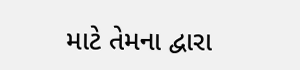માટે તેમના દ્વારા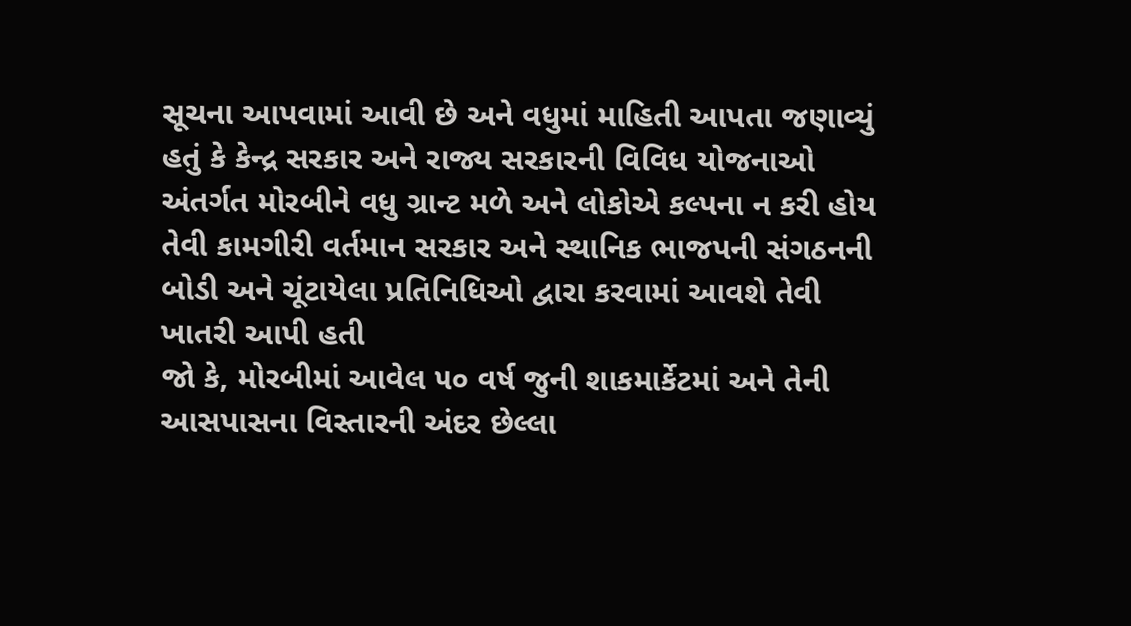સૂચના આપવામાં આવી છે અને વધુમાં માહિતી આપતા જણાવ્યું હતું કે કેન્દ્ર સરકાર અને રાજ્ય સરકારની વિવિધ યોજનાઓ અંતર્ગત મોરબીને વધુ ગ્રાન્ટ મળે અને લોકોએ કલ્પના ન કરી હોય તેવી કામગીરી વર્તમાન સરકાર અને સ્થાનિક ભાજપની સંગઠનની બોડી અને ચૂંટાયેલા પ્રતિનિધિઓ દ્વારા કરવામાં આવશે તેવી ખાતરી આપી હતી
જો કે, મોરબીમાં આવેલ ૫૦ વર્ષ જુની શાકમાર્કેટમાં અને તેની આસપાસના વિસ્તારની અંદર છેલ્લા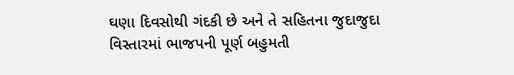ઘણા દિવસોથી ગંદકી છે અને તે સહિતના જુદાજુદા વિસ્તારમાં ભાજપની પૂર્ણ બહુમતી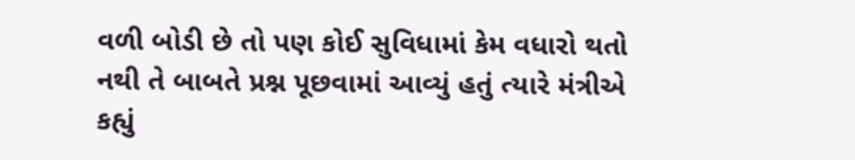વળી બોડી છે તો પણ કોઈ સુવિધામાં કેમ વધારો થતો નથી તે બાબતે પ્રશ્ન પૂછવામાં આવ્યું હતું ત્યારે મંત્રીએ કહ્યું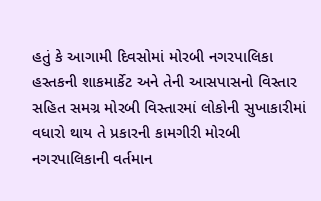હતું કે આગામી દિવસોમાં મોરબી નગરપાલિકા હસ્તકની શાકમાર્કેટ અને તેની આસપાસનો વિસ્તાર સહિત સમગ્ર મોરબી વિસ્તારમાં લોકોની સુખાકારીમાં વધારો થાય તે પ્રકારની કામગીરી મોરબી નગરપાલિકાની વર્તમાન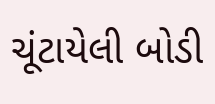ચૂંટાયેલી બોડી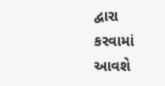દ્વારા કરવામાં આવશે